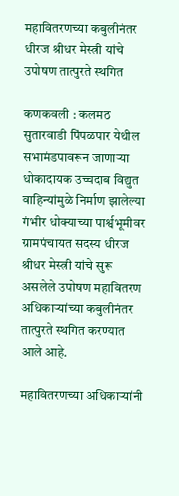महावितरणच्या कबुलीनंतर धीरज श्रीधर मेस्त्री यांचे उपोषण तात्पुरते स्थगित

कणकवली : कलमठ सुतारवाडी पिंपळपार येथील सभामंडपावरून जाणाऱ्या धोकादायक उच्चदाब विद्युत वाहिन्यांमुळे निर्माण झालेल्या गंभीर धोक्याच्या पार्श्वभूमीवर ग्रामपंचायत सदस्य धीरज श्रीधर मेस्त्री यांचे सुरू असलेले उपोषण महावितरण अधिकाऱ्यांच्या कबुलीनंतर तात्पुरते स्थगित करण्यात आले आहे.

महावितरणच्या अधिकाऱ्यांनी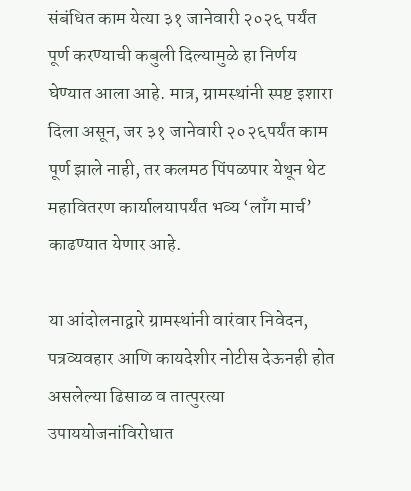संबंधित काम येत्या ३१ जानेवारी २०२६ पर्यंत पूर्ण करण्याची कबुली दिल्यामुळे हा निर्णय घेण्यात आला आहे. मात्र, ग्रामस्थांनी स्पष्ट इशारा दिला असून, जर ३१ जानेवारी २०२६पर्यंत काम पूर्ण झाले नाही, तर कलमठ पिंपळपार येथून थेट महावितरण कार्यालयापर्यंत भव्य ‘लाँग मार्च’ काढण्यात येणार आहे.

या आंदोलनाद्वारे ग्रामस्थांनी वारंवार निवेदन, पत्रव्यवहार आणि कायदेशीर नोटीस देऊनही होत असलेल्या ढिसाळ व तात्पुरत्या उपाययोजनांविरोधात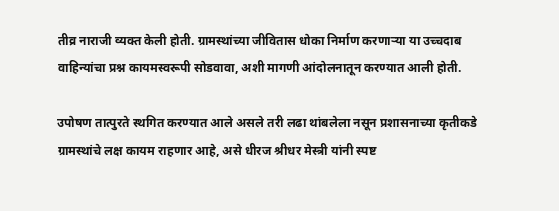तीव्र नाराजी व्यक्त केली होती. ग्रामस्थांच्या जीवितास धोका निर्माण करणाऱ्या या उच्चदाब वाहिन्यांचा प्रश्न कायमस्वरूपी सोडवावा, अशी मागणी आंदोलनातून करण्यात आली होती.

उपोषण तात्पुरते स्थगित करण्यात आले असले तरी लढा थांबलेला नसून प्रशासनाच्या कृतीकडे ग्रामस्थांचे लक्ष कायम राहणार आहे, असे धीरज श्रीधर मेस्त्री यांनी स्पष्ट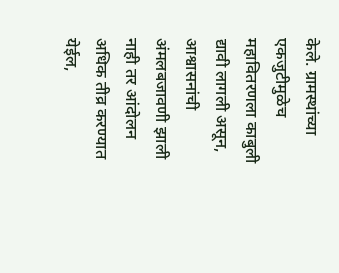केले. ग्रामस्थांच्या एकजुटीमुळेच महावितरणला काबुली द्यावी लागली असून, आश्वासनांची अंमलबजावणी झाली नाही तर आंदोलन अधिक तीव्र करण्यात येईल,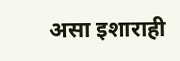असा इशाराही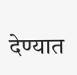देण्यात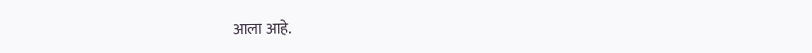आला आहे.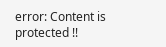error: Content is protected !!